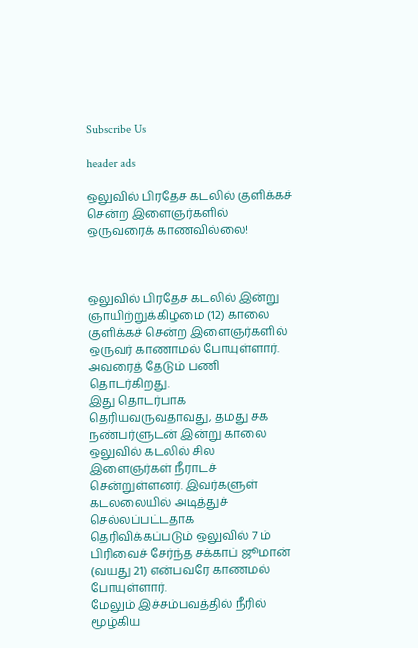Subscribe Us

header ads

ஒலுவில் பிரதேச கடலில் குளிக்கச் சென்ற இளைஞர்களில் ஒருவரைக் காணவில்லை!



ஒலுவில் பிரதேச கடலில் இன்று ஞாயிற்றுக்கிழமை (12) காலை குளிக்கச் சென்ற இளைஞர்களில் ஒருவர் காணாமல் போயுள்ளார். அவரைத் தேடும் பணி தொடர்கிறது.
இது தொடர்பாக தெரியவருவதாவது, தமது சக நண்பர்ளுடன் இன்று காலை ஒலுவில் கடலில் சில இளைஞர்கள் நீராடச் சென்றுள்ளனர். இவர்களுள் கடலலையில் அடித்துச் செல்லப்பட்டதாக தெரிவிக்கப்படும் ஒலுவில் 7 ம் பிரிவைச் சேர்ந்த சக்காப் ஜூமான் (வயது 21) என்பவரே காணமல் போயுள்ளார்.
மேலும் இச்சம்பவத்தில் நீரில் மூழ்கிய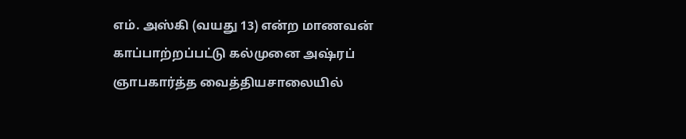எம். அஸ்கி (வயது 13) என்ற மாணவன் காப்பாற்றப்பட்டு கல்முனை அஷ்ரப் ஞாபகார்த்த வைத்தியசாலையில்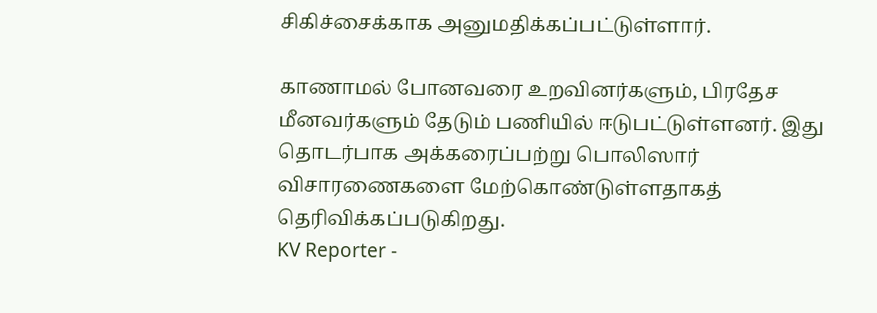சிகிச்சைக்காக அனுமதிக்கப்பட்டுள்ளார்.

காணாமல் போனவரை உறவினர்களும், பிரதேச மீனவர்களும் தேடும் பணியில் ஈடுபட்டுள்ளனர். இது தொடர்பாக அக்கரைப்பற்று பொலிஸார் விசாரணைகளை மேற்கொண்டுள்ளதாகத் தெரிவிக்கப்படுகிறது.
KV Reporter -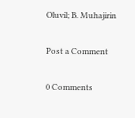Oluvil; B. Muhajirin

Post a Comment

0 Comments